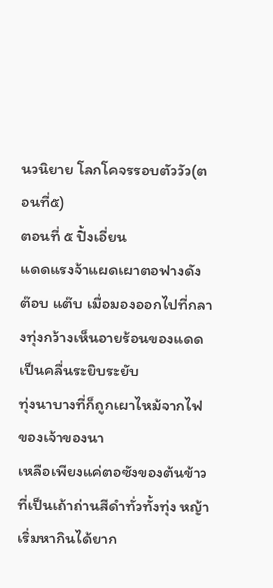นวนิยาย โลกโคจรรอบตัววัว(ตอนที่๕)
ตอนที่ ๕ ปิ้งเอี่ยน
แดดแรงจ้าแผดเผาตอฟางดัง ต๊อบ แต๊บ เมื่อมองออกไปที่กลางทุ่งกว้างเห็นอายร้อนของแดดเป็นคลื่นระยิบระยับ
ทุ่งนาบางที่ก็ถูกเผาไหม้จากไฟของเจ้าของนา
เหลือเพียงแค่ตอซังของต้นข้าวที่เป็นเถ้าถ่านสีดำทั่วทั้งทุ่ง หญ้าเริ่มหากินได้ยาก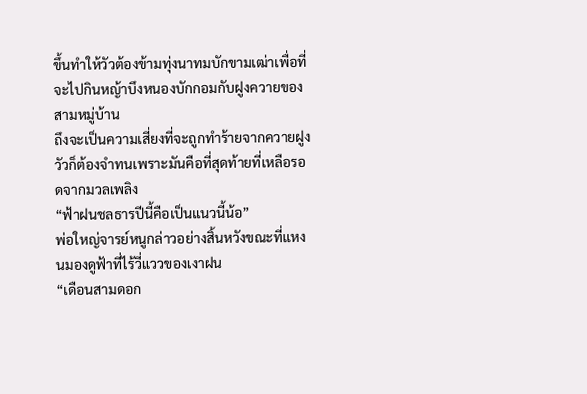ขึ้นทำให้วัวต้องข้ามทุ่งนาทมบักขามเฒ่าเพื่อที่จะไปกินหญ้าบึงหนองบักกอมกับฝูงควายของสามหมู่บ้าน
ถึงจะเป็นความเสี่ยงที่จะถูกทำร้ายจากควายฝูงวัวก็ต้องจำทนเพราะมันคือที่สุดท้ายที่เหลือรอดจากมวลเพลิง
“ฟ้าฝนชลธารปีนี้คือเป็นแนวนี้น้อ”
พ่อใหญ่จารย์หนูกล่าวอย่างสิ้นหวังขณะที่แหงนมองดูฟ้าที่ไร้วี่แววของเงาฝน
“เดือนสามดอก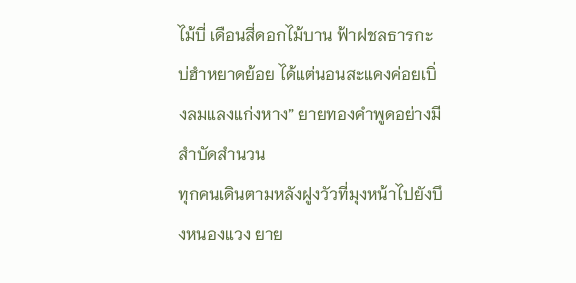ไม้บี่ เดือนสี่ดอกไม้บาน ฟ้าฝชลธารกะบ่ฮำหยาดย้อย ได้แต่นอนสะแคงค่อยเบิ่งลมแลงแก่งหาง” ยายทองคำพูดอย่างมีสำบัดสำนวน
ทุกคนเดินตามหลังฝูงวัวที่มุงหน้าไปยังบึงหนองแวง ยาย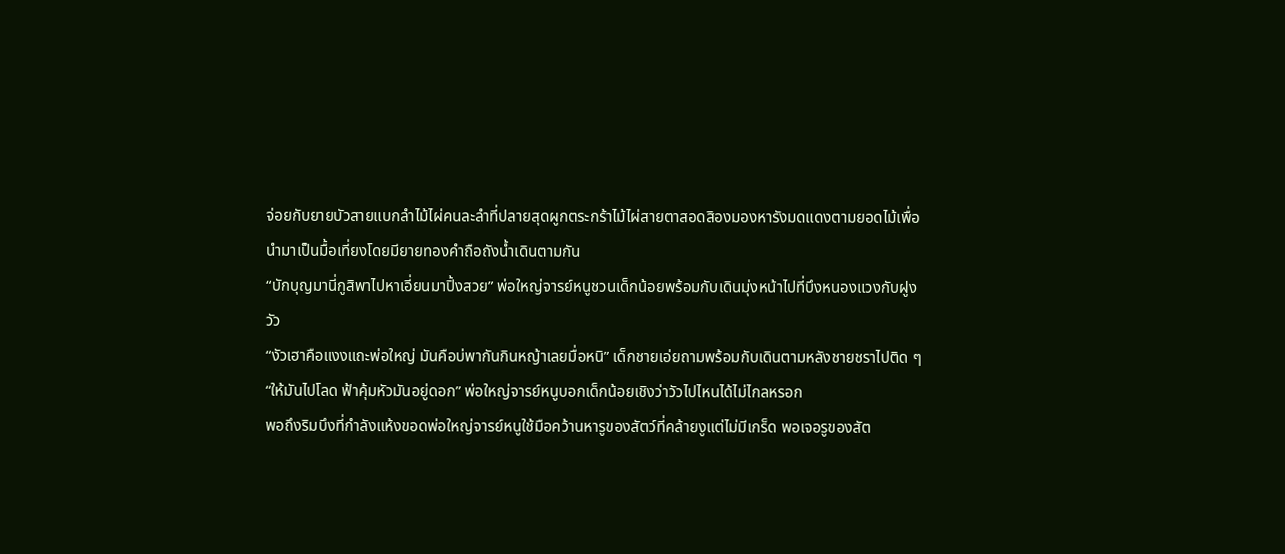จ่อยกับยายบัวสายแบกลำไม้ไผ่คนละลำที่ปลายสุดผูกตระกร้าไม้ไผ่สายตาสอดสิองมองหารังมดแดงตามยอดไม้เพื่อนำมาเป็นมื้อเที่ยงโดยมียายทองคำถือถังน้ำเดินตามกัน
“บักบุญมานี่กูสิพาไปหาเอี่ยนมาปิ้งสวย” พ่อใหญ่จารย์หนูชวนเด็กน้อยพร้อมกับเดินมุ่งหน้าไปที่บึงหนองแวงกับฝูงวัว
“งัวเฮาคือแงงแถะพ่อใหญ่ มันคือบ่พากันกินหญ้าเลยมื่อหนิ” เด็กชายเอ่ยถามพร้อมกับเดินตามหลังชายชราไปติด ๆ
“ให้มันไปโลด ฟ้าคุ้มหัวมันอยู่ดอก” พ่อใหญ่จารย์หนูบอกเด็กน้อยเชิงว่าวัวไปไหนได้ไม่ไกลหรอก
พอถึงริมบึงที่กำลังแห้งขอดพ่อใหญ่จารย์หนูใช้มือคว้านหารูของสัตว์ที่คล้ายงูแต่ไม่มีเกร็ด พอเจอรูของสัต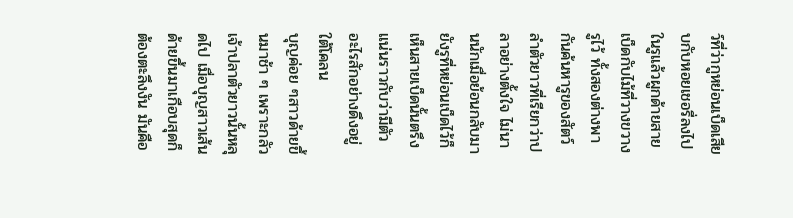ว์ที่ว่ากูหย่อนเบ็ดเสียบกับหอยเชอรี่ลงไปในรูแล้วผูกด้ายสายเบ็ดกับไม้ที่วางขวางรูไว้ ทั้งสองต่างพากันค้นหารูของสัตว์ลำตัวยาวที่เรียกว่าปลาอย่างตั้งใจ ไม่นานนักเมื่อย้อนกลับมายังรูที่หย่อนเบ็ดไว้ก็เห็นสายเบ็ดนั้นตรึงแน่นราวกับว่ามีตัวอะไรสักอย่างดึงอยู่ใต้โคลน
บุญค่อย ๆสาวด้ายขึ้นมาช้า ๆ เพราะกลัวเจ้าปลาตัวยาวนั้นหลุดไป เมื่อบุญสาวเส้นด้ายขึ้นมาเกือบสุดก็ต้องตะลึงงัน มันคือ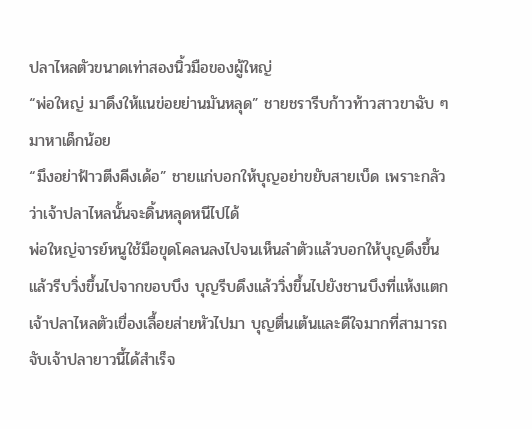ปลาไหลตัวขนาดเท่าสองนิ้วมือของผู้ใหญ่
“พ่อใหญ่ มาดึงให้แนข่อยย่านมันหลุด” ชายชรารีบก้าวท้าวสาวขาฉับ ๆ มาหาเด็กน้อย
“มึงอย่าฟ้าวตีงคีงเด้อ” ชายแก่บอกให้บุญอย่าขยับสายเบ็ด เพราะกลัวว่าเจ้าปลาไหลนั้นจะดิ้นหลุดหนีไปได้
พ่อใหญ่จารย์หนูใช้มือขุดโคลนลงไปจนเห็นลำตัวแล้วบอกให้บุญดึงขึ้นแล้วรีบวิ่งขึ้นไปจากขอบบึง บุญรีบดึงแล้ววิ่งขึ้นไปยังชานบึงที่แห้งแตก เจ้าปลาไหลตัวเขื่องเลื้อยส่ายหัวไปมา บุญตื่นเต้นและดีใจมากที่สามารถจับเจ้าปลายาวนี้ได้สำเร็จ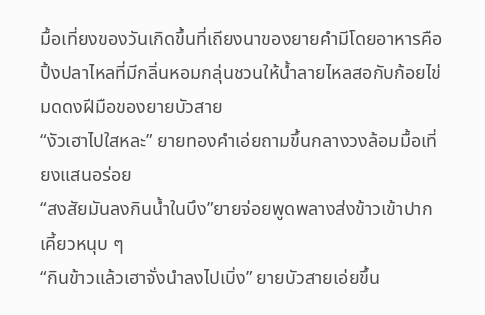มื้อเที่ยงของวันเกิดขึ้นที่เถียงนาของยายคำมีโดยอาหารคือปิ้งปลาไหลที่มีกลิ่นหอมกลุ่นชวนให้น้ำลายไหลสอกับก้อยไข่มดดงฝีมือของยายบัวสาย
“งัวเฮาไปใสหละ” ยายทองคำเอ่ยถามขึ้นกลางวงล้อมมื้อเที่ยงแสนอร่อย
“สงสัยมันลงกินน้ำในบึง”ยายจ่อยพูดพลางส่งข้าวเข้าปากเคี้ยวหนุบ ๆ
“กินข้าวแล้วเฮาจั่งนำลงไปเบิ่ง” ยายบัวสายเอ่ยขึ้น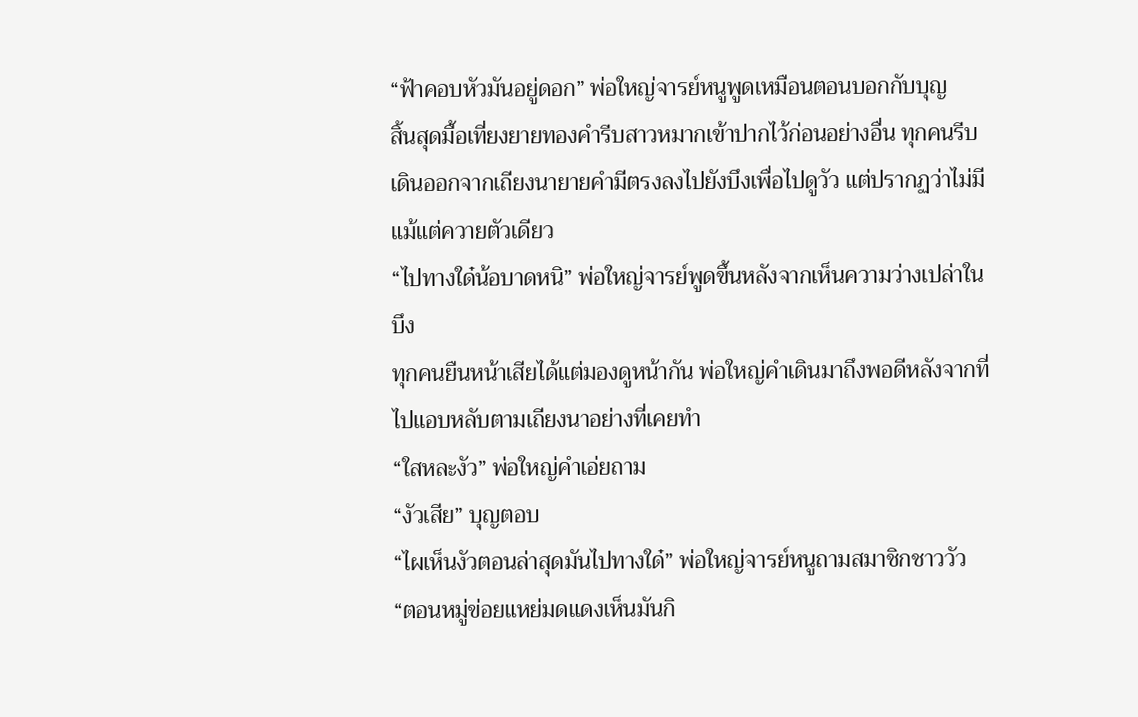“ฟ้าคอบหัวมันอยู่ดอก” พ่อใหญ่จารย์หนูพูดเหมือนตอนบอกกับบุญ
สิ้นสุดมื้อเที่ยงยายทองคำรีบสาวหมากเข้าปากไว้ก่อนอย่างอื่น ทุกคนรีบเดินออกจากเถียงนายายคำมีตรงลงไปยังบึงเพื่อไปดูวัว แต่ปรากฏว่าไม่มีแม้แต่ควายตัวเดียว
“ไปทางใด๋น้อบาดหนิ” พ่อใหญ่จารย์พูดขึ้นหลังจากเห็นความว่างเปล่าในบึง
ทุกคนยืนหน้าเสียได้แต่มองดูหน้ากัน พ่อใหญ่คำเดินมาถึงพอดีหลังจากที่ไปแอบหลับตามเถียงนาอย่างที่เคยทำ
“ใสหละงัว” พ่อใหญ่คำเอ่ยถาม
“งัวเสีย” บุญตอบ
“ไผเห็นงัวตอนล่าสุดมันไปทางใด๋” พ่อใหญ่จารย์หนูถามสมาชิกชาววัว
“ตอนหมู่ข่อยแหย่มดแดงเห็นมันกิ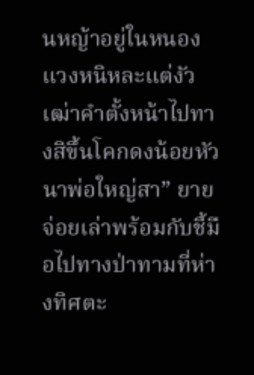นหญ้าอยู่ในหนองแวงหนิหละแต่งัวเฒ่าคำตั้งหน้าไปทางสิขึ้นโคกดงน้อยหัวนาพ่อใหญ่สา” ยายจ่อยเล่าพร้อมกับชี้มือไปทางป่าทามที่ห่างทิศตะ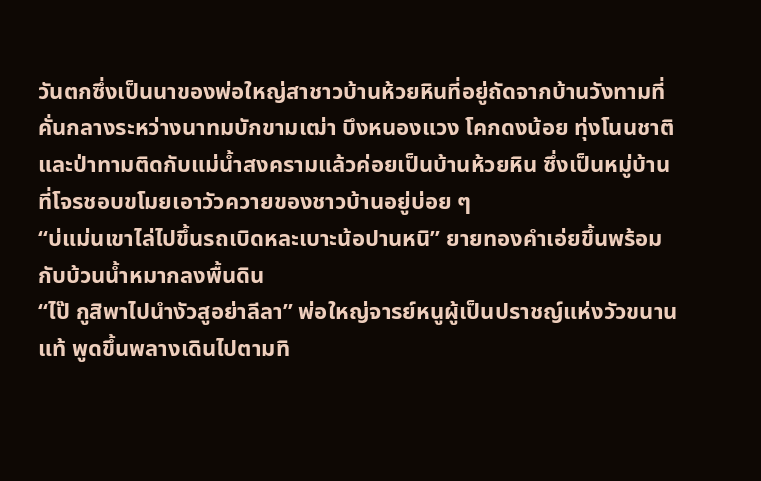วันตกซึ่งเป็นนาของพ่อใหญ่สาชาวบ้านห้วยหินที่อยู่ถัดจากบ้านวังทามที่คั่นกลางระหว่างนาทมบักขามเฒ่า บึงหนองแวง โคกดงน้อย ทุ่งโนนชาติและป่าทามติดกับแม่น้ำสงครามแล้วค่อยเป็นบ้านห้วยหิน ซึ่งเป็นหมู่บ้านที่โจรชอบขโมยเอาวัวควายของชาวบ้านอยู่บ่อย ๆ
“บ่แม่นเขาไล่ไปขึ้นรถเบิดหละเบาะน้อปานหนิ” ยายทองคำเอ่ยขึ้นพร้อมกับบ้วนน้ำหมากลงพื้นดิน
“ไป๊ กูสิพาไปนำงัวสูอย่าลีลา” พ่อใหญ่จารย์หนูผู้เป็นปราชญ์แห่งวัวขนานแท้ พูดขึ้นพลางเดินไปตามทิ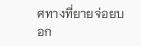ศทางที่ยายจ่อยบอก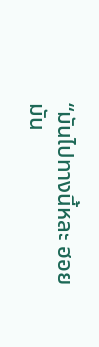“มันไปทางนี้หละ ฮอยมัน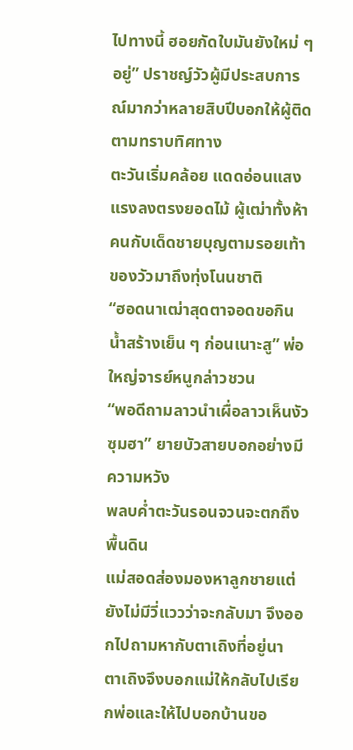ไปทางนี้ ฮอยกัดใบมันยังใหม่ ๆ อยู่” ปราชญ์วัวผู้มีประสบการณ์มากว่าหลายสิบปีบอกให้ผู้ติดตามทราบทิศทาง
ตะวันเริ่มคล้อย แดดอ่อนแสงแรงลงตรงยอดไม้ ผู้เฒ่าทั้งห้าคนกับเด็ดชายบุญตามรอยเท้าของวัวมาถึงทุ่งโนนชาติ
“ฮอดนาเฒ่าสุดตาจอดขอกินน้ำสร้างเย็น ๆ ก่อนเนาะสู” พ่อใหญ่จารย์หนูกล่าวชวน
“พอดีถามลาวนำเผื่อลาวเห็นงัวซุมฮา” ยายบัวสายบอกอย่างมีความหวัง
พลบค่ำตะวันรอนจวนจะตกถึงพื้นดิน
แม่สอดส่องมองหาลูกชายแต่ยังไม่มีวี่แววว่าจะกลับมา จึงออกไปถามหากับตาเถิงที่อยู่นา
ตาเถิงจึงบอกแม่ให้กลับไปเรียกพ่อและให้ไปบอกบ้านขอ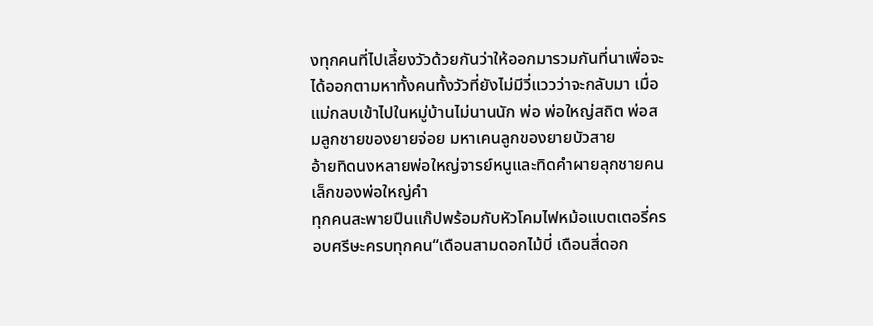งทุกคนที่ไปเลี้ยงวัวด้วยกันว่าให้ออกมารวมกันที่นาเพื่อจะได้ออกตามหาทั้งคนทั้งวัวที่ยังไม่มีวี่แววว่าจะกลับมา เมื่อแม่กลบเข้าไปในหมู่บ้านไม่นานนัก พ่อ พ่อใหญ่สถิต พ่อสมลูกชายของยายจ่อย มหาเคนลูกของยายบัวสาย
อ้ายทิดนงหลายพ่อใหญ่จารย์หนูและทิดคำผายลุกชายคนเล็กของพ่อใหญ่คำ
ทุกคนสะพายปืนแก๊ปพร้อมกับหัวโคมไฟหม้อแบตเตอรี่ครอบศรีษะครบทุกคน“เดือนสามดอกไม้บี่ เดือนสี่ดอก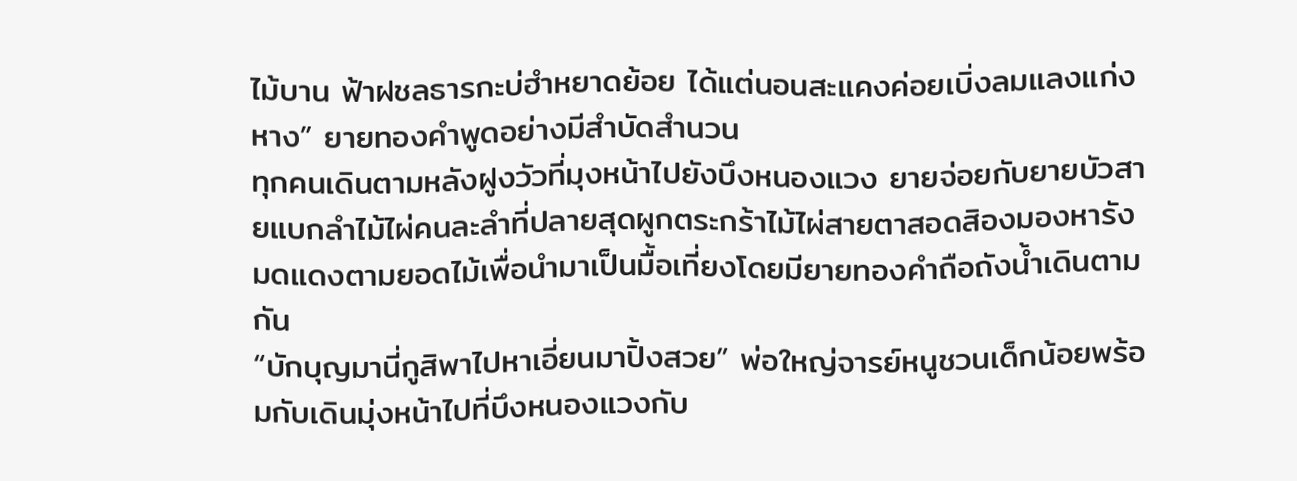ไม้บาน ฟ้าฝชลธารกะบ่ฮำหยาดย้อย ได้แต่นอนสะแคงค่อยเบิ่งลมแลงแก่งหาง” ยายทองคำพูดอย่างมีสำบัดสำนวน
ทุกคนเดินตามหลังฝูงวัวที่มุงหน้าไปยังบึงหนองแวง ยายจ่อยกับยายบัวสายแบกลำไม้ไผ่คนละลำที่ปลายสุดผูกตระกร้าไม้ไผ่สายตาสอดสิองมองหารังมดแดงตามยอดไม้เพื่อนำมาเป็นมื้อเที่ยงโดยมียายทองคำถือถังน้ำเดินตามกัน
“บักบุญมานี่กูสิพาไปหาเอี่ยนมาปิ้งสวย” พ่อใหญ่จารย์หนูชวนเด็กน้อยพร้อมกับเดินมุ่งหน้าไปที่บึงหนองแวงกับ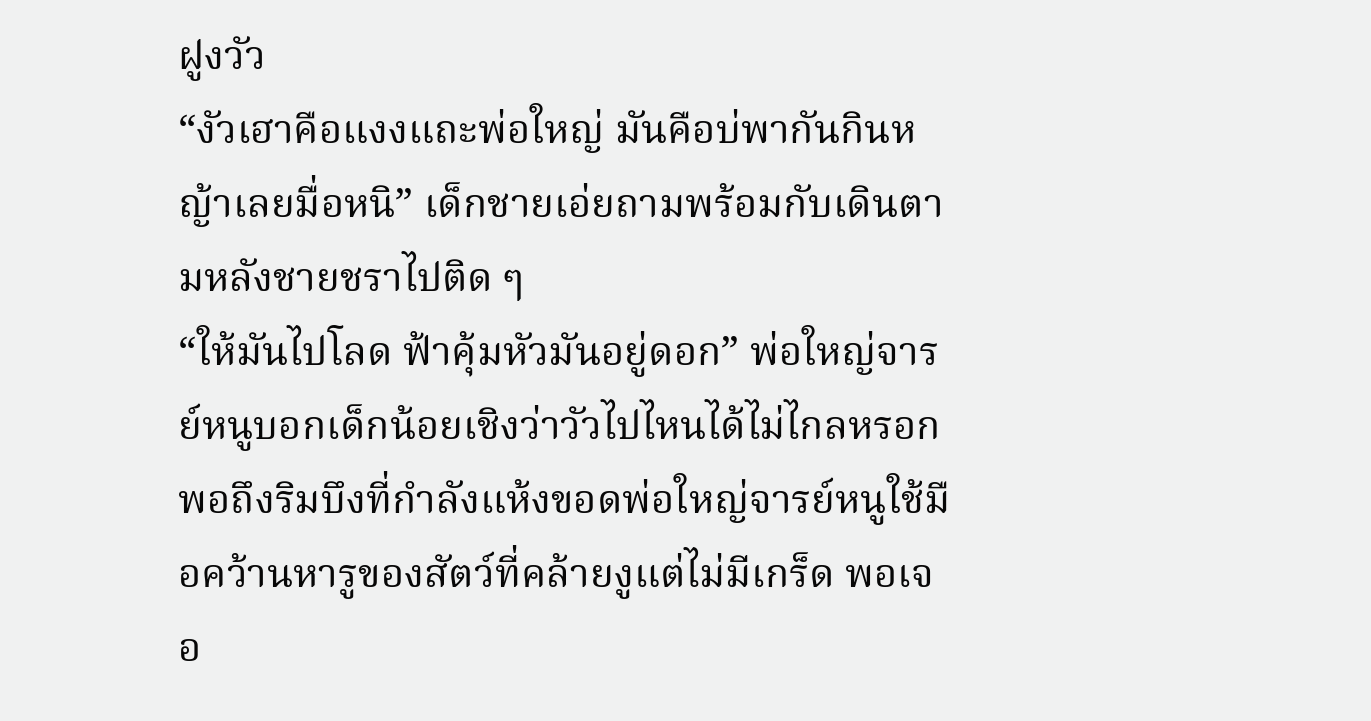ฝูงวัว
“งัวเฮาคือแงงแถะพ่อใหญ่ มันคือบ่พากันกินหญ้าเลยมื่อหนิ” เด็กชายเอ่ยถามพร้อมกับเดินตามหลังชายชราไปติด ๆ
“ให้มันไปโลด ฟ้าคุ้มหัวมันอยู่ดอก” พ่อใหญ่จารย์หนูบอกเด็กน้อยเชิงว่าวัวไปไหนได้ไม่ไกลหรอก
พอถึงริมบึงที่กำลังแห้งขอดพ่อใหญ่จารย์หนูใช้มือคว้านหารูของสัตว์ที่คล้ายงูแต่ไม่มีเกร็ด พอเจอ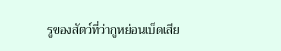รูของสัตว์ที่ว่ากูหย่อนเบ็ดเสีย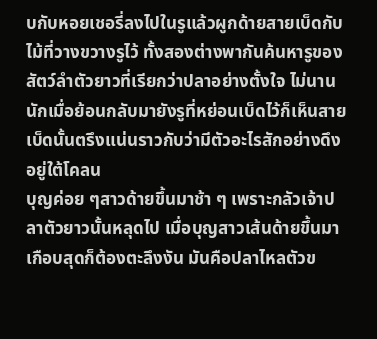บกับหอยเชอรี่ลงไปในรูแล้วผูกด้ายสายเบ็ดกับไม้ที่วางขวางรูไว้ ทั้งสองต่างพากันค้นหารูของสัตว์ลำตัวยาวที่เรียกว่าปลาอย่างตั้งใจ ไม่นานนักเมื่อย้อนกลับมายังรูที่หย่อนเบ็ดไว้ก็เห็นสายเบ็ดนั้นตรึงแน่นราวกับว่ามีตัวอะไรสักอย่างดึงอยู่ใต้โคลน
บุญค่อย ๆสาวด้ายขึ้นมาช้า ๆ เพราะกลัวเจ้าปลาตัวยาวนั้นหลุดไป เมื่อบุญสาวเส้นด้ายขึ้นมาเกือบสุดก็ต้องตะลึงงัน มันคือปลาไหลตัวข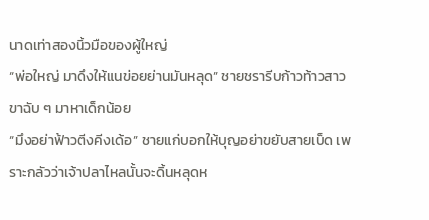นาดเท่าสองนิ้วมือของผู้ใหญ่
“พ่อใหญ่ มาดึงให้แนข่อยย่านมันหลุด” ชายชรารีบก้าวท้าวสาวขาฉับ ๆ มาหาเด็กน้อย
“มึงอย่าฟ้าวตีงคีงเด้อ” ชายแก่บอกให้บุญอย่าขยับสายเบ็ด เพราะกลัวว่าเจ้าปลาไหลนั้นจะดิ้นหลุดห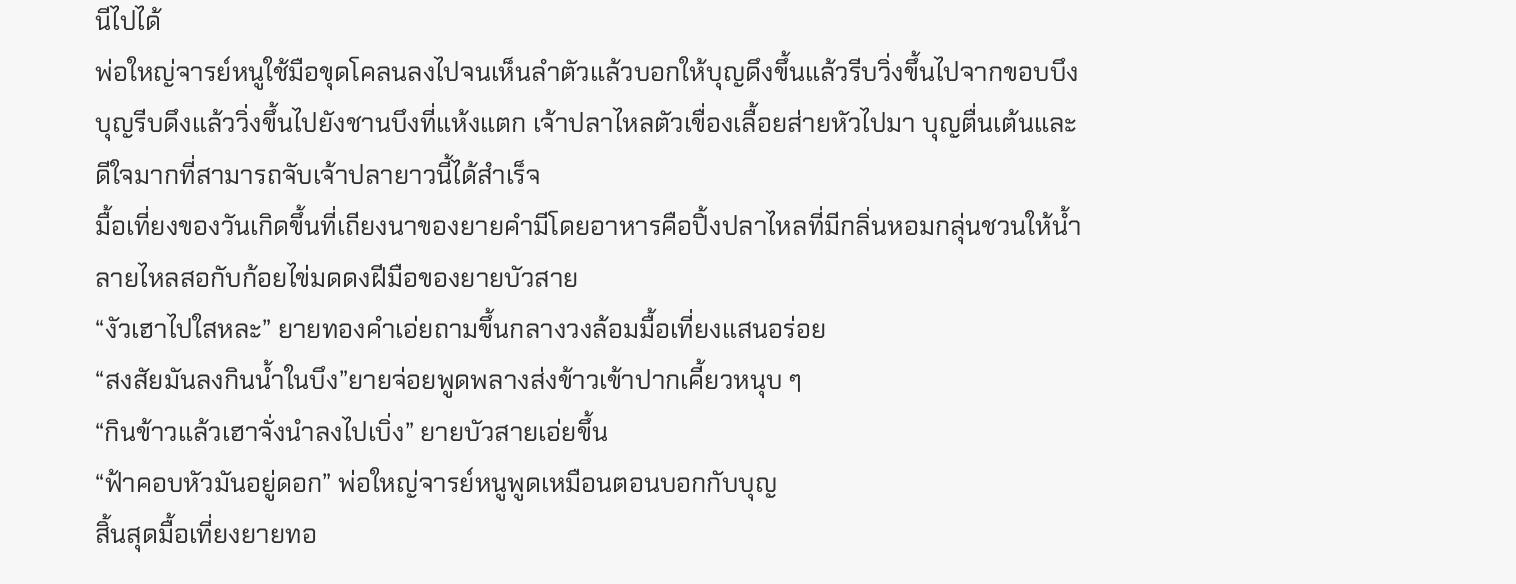นีไปได้
พ่อใหญ่จารย์หนูใช้มือขุดโคลนลงไปจนเห็นลำตัวแล้วบอกให้บุญดึงขึ้นแล้วรีบวิ่งขึ้นไปจากขอบบึง บุญรีบดึงแล้ววิ่งขึ้นไปยังชานบึงที่แห้งแตก เจ้าปลาไหลตัวเขื่องเลื้อยส่ายหัวไปมา บุญตื่นเต้นและดีใจมากที่สามารถจับเจ้าปลายาวนี้ได้สำเร็จ
มื้อเที่ยงของวันเกิดขึ้นที่เถียงนาของยายคำมีโดยอาหารคือปิ้งปลาไหลที่มีกลิ่นหอมกลุ่นชวนให้น้ำลายไหลสอกับก้อยไข่มดดงฝีมือของยายบัวสาย
“งัวเฮาไปใสหละ” ยายทองคำเอ่ยถามขึ้นกลางวงล้อมมื้อเที่ยงแสนอร่อย
“สงสัยมันลงกินน้ำในบึง”ยายจ่อยพูดพลางส่งข้าวเข้าปากเคี้ยวหนุบ ๆ
“กินข้าวแล้วเฮาจั่งนำลงไปเบิ่ง” ยายบัวสายเอ่ยขึ้น
“ฟ้าคอบหัวมันอยู่ดอก” พ่อใหญ่จารย์หนูพูดเหมือนตอนบอกกับบุญ
สิ้นสุดมื้อเที่ยงยายทอ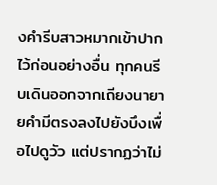งคำรีบสาวหมากเข้าปากไว้ก่อนอย่างอื่น ทุกคนรีบเดินออกจากเถียงนายายคำมีตรงลงไปยังบึงเพื่อไปดูวัว แต่ปรากฏว่าไม่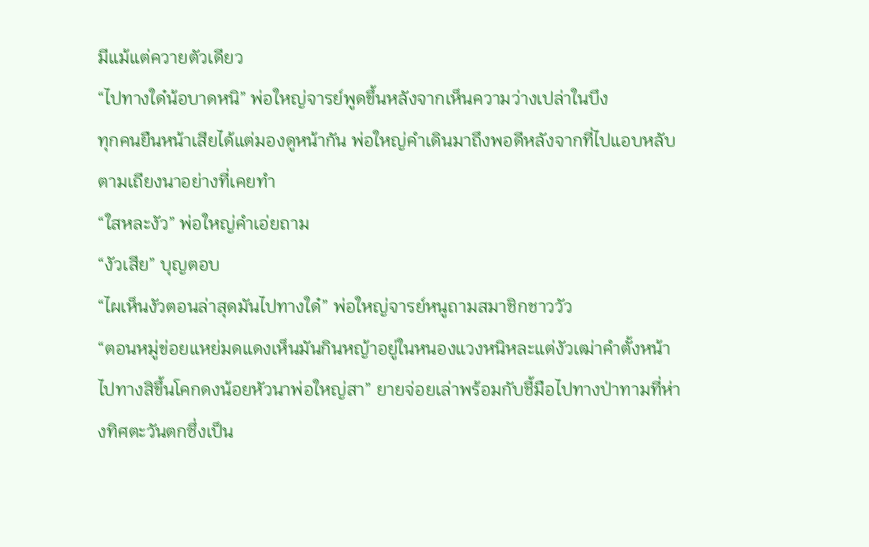มีแม้แต่ควายตัวเดียว
“ไปทางใด๋น้อบาดหนิ” พ่อใหญ่จารย์พูดขึ้นหลังจากเห็นความว่างเปล่าในบึง
ทุกคนยืนหน้าเสียได้แต่มองดูหน้ากัน พ่อใหญ่คำเดินมาถึงพอดีหลังจากที่ไปแอบหลับตามเถียงนาอย่างที่เคยทำ
“ใสหละงัว” พ่อใหญ่คำเอ่ยถาม
“งัวเสีย” บุญตอบ
“ไผเห็นงัวตอนล่าสุดมันไปทางใด๋” พ่อใหญ่จารย์หนูถามสมาชิกชาววัว
“ตอนหมู่ข่อยแหย่มดแดงเห็นมันกินหญ้าอยู่ในหนองแวงหนิหละแต่งัวเฒ่าคำตั้งหน้าไปทางสิขึ้นโคกดงน้อยหัวนาพ่อใหญ่สา” ยายจ่อยเล่าพร้อมกับชี้มือไปทางป่าทามที่ห่างทิศตะวันตกซึ่งเป็น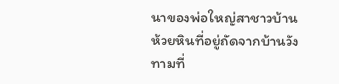นาของพ่อใหญ่สาชาวบ้านห้วยหินที่อยู่ถัดจากบ้านวังทามที่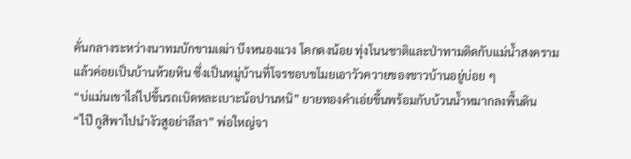คั่นกลางระหว่างนาทมบักขามเฒ่า บึงหนองแวง โคกดงน้อย ทุ่งโนนชาติและป่าทามติดกับแม่น้ำสงครามแล้วค่อยเป็นบ้านห้วยหิน ซึ่งเป็นหมู่บ้านที่โจรชอบขโมยเอาวัวควายของชาวบ้านอยู่บ่อย ๆ
“บ่แม่นเขาไล่ไปขึ้นรถเบิดหละเบาะน้อปานหนิ” ยายทองคำเอ่ยขึ้นพร้อมกับบ้วนน้ำหมากลงพื้นดิน
“ไป๊ กูสิพาไปนำงัวสูอย่าลีลา” พ่อใหญ่จา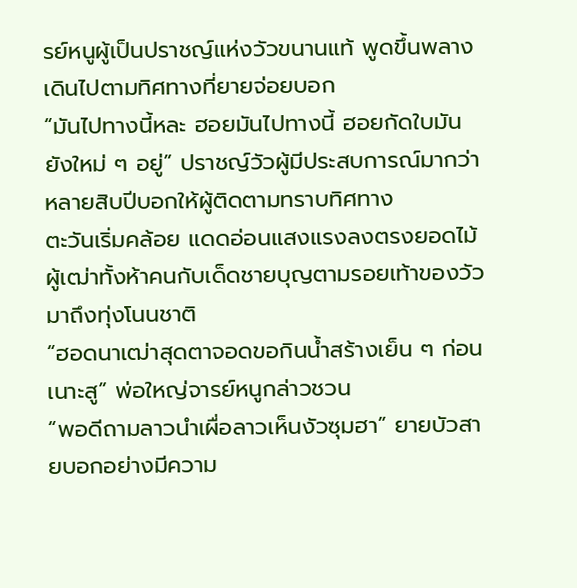รย์หนูผู้เป็นปราชญ์แห่งวัวขนานแท้ พูดขึ้นพลางเดินไปตามทิศทางที่ยายจ่อยบอก
“มันไปทางนี้หละ ฮอยมันไปทางนี้ ฮอยกัดใบมันยังใหม่ ๆ อยู่” ปราชญ์วัวผู้มีประสบการณ์มากว่าหลายสิบปีบอกให้ผู้ติดตามทราบทิศทาง
ตะวันเริ่มคล้อย แดดอ่อนแสงแรงลงตรงยอดไม้ ผู้เฒ่าทั้งห้าคนกับเด็ดชายบุญตามรอยเท้าของวัวมาถึงทุ่งโนนชาติ
“ฮอดนาเฒ่าสุดตาจอดขอกินน้ำสร้างเย็น ๆ ก่อนเนาะสู” พ่อใหญ่จารย์หนูกล่าวชวน
“พอดีถามลาวนำเผื่อลาวเห็นงัวซุมฮา” ยายบัวสายบอกอย่างมีความ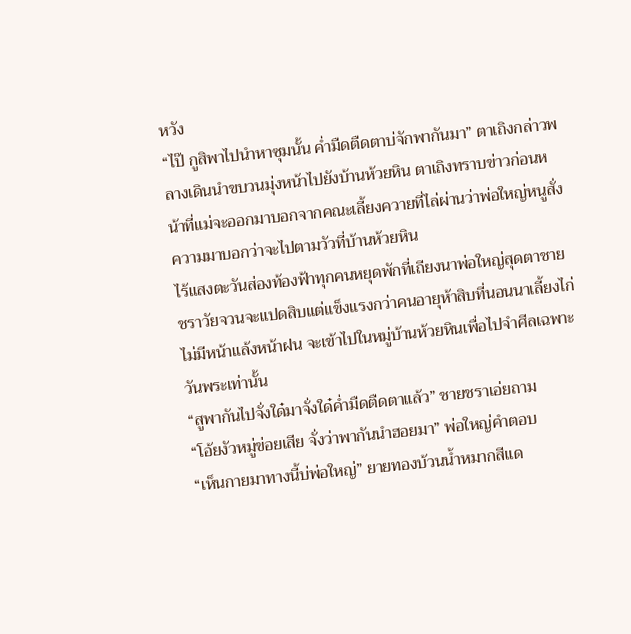หวัง
“ไป๊ กูสิพาไปนำหาซุมนั้น ค่ำมืดตืดตาบ่จักพากันมา” ตาเถิงกล่าวพลางเดินนำขบวนมุ่งหน้าไปยังบ้านห้วยหิน ตาเถิงทราบข่าวก่อนหน้าที่แม่จะออกมาบอกจากคณะเลี้ยงควายที่ไล่ผ่านว่าพ่อใหญ่หนูสั่งความมาบอกว่าจะไปตามวัวที่บ้านห้วยหิน
ไร้แสงตะวันส่องท้องฟ้าทุกคนหยุดพักที่เถียงนาพ่อใหญ่สุดตาชายชราวัยจวนจะแปดสิบแต่แข็งแรงกว่าคนอายุห้าสิบที่นอนนาเลี้ยงไก่ไม่มีหน้าแล้งหน้าฝน จะเข้าไปในหมู่บ้านห้วยหินเพื่อไปจำศีลเฉพาะวันพระเท่านั้น
“สูพากันไปจั่งใด๋มาจั่งใด๋ค่ำมืดตืดตาแล้ว” ชายชราเอ่ยถาม
“โอ้ยงัวหมู่ข่อยเสีย จั่งว่าพากันนำฮอยมา” พ่อใหญ่คำตอบ
“เห็นกายมาทางนี้บ่พ่อใหญ่” ยายทองบ้วนน้ำหมากสีแด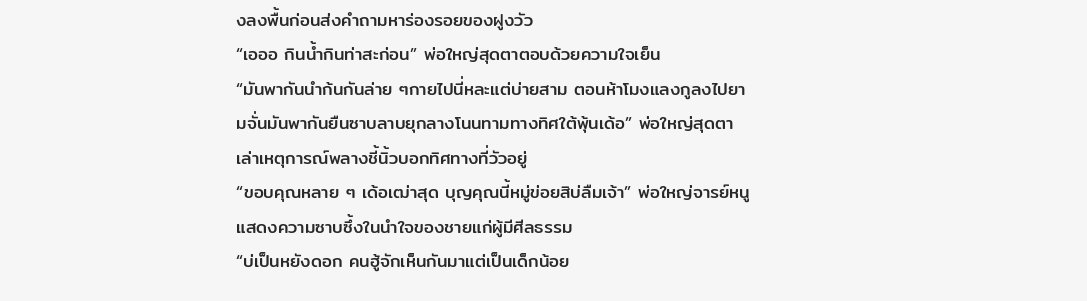งลงพื้นก่อนส่งคำถามหาร่องรอยของฝูงวัว
“เอออ กินน้ำกินท่าสะก่อน” พ่อใหญ่สุดตาตอบด้วยความใจเย็น
“มันพากันนำก้นกันล่าย ๆกายไปนี่หละแต่บ่ายสาม ตอนห้าโมงแลงกูลงไปยามจั่นมันพากันยืนซาบลาบยุกลางโนนทามทางทิศใต้พุ้นเด้อ” พ่อใหญ่สุดตาเล่าเหตุการณ์พลางชี้นิ้วบอกทิศทางที่วัวอยู่
“ขอบคุณหลาย ๆ เด้อเฒ่าสุด บุญคุณนี้หมู่ข่อยสิบ่ลืมเจ้า” พ่อใหญ่จารย์หนูแสดงความซาบซึ้งในนำใจของชายแก่ผู้มีศีลธรรม
“บ่เป็นหยังดอก คนฮู้จักเห็นกันมาแต่เป็นเด็กน้อย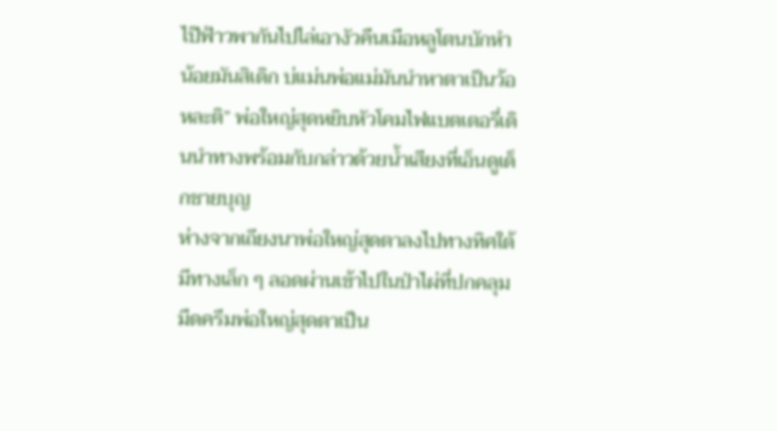ไป๊ฟ้าวพากันไปไล่เอางัวคืนเมือหลูโตนบักหำน้อยมันสิเดิก บ่แม่นพ่อแม่มันนำหาตาเป็นว้อหละติ” พ่อใหญ่สุดหยิบหัวโคมไฟแบตเตอรี่เดินนำทางพร้อมกับกล่าวด้วยน้ำเสียงที่เอ็นดูเด็กชายบุญ
ห่างจากเถียงนาพ่อใหญ่สุดตาลงไปทางทิศใต้มีทางเล็ก ๆ ลอดผ่านเข้าไปในป่าไผ่ที่ปกคลุมมืดครึมพ่อใหญ่สุดตาเป็น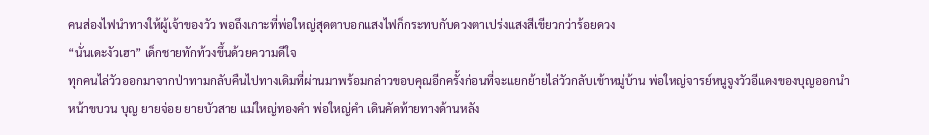คนส่องไฟนำทางให้ผู้เจ้าของวัว พอถึงเกาะที่พ่อใหญ่สุดตาบอกแสงไฟก็กระทบกับดวงตาเปร่งแสงสีเขียวกว่าร้อยดวง
“นั่นเดะงัวเฮา” เด็กชายทักท้วงขึ้นด้วยความดีใจ
ทุกคนไล่วัวออกมาจากป่าทามกลับคืนไปทางเดิมที่ผ่านมาพร้อมกล่าวขอบคุณอีกครั้งก่อนที่จะแยกย้ายไล่วัวกลับเข้าหมู่บ้าน พ่อใหญ่จารย์หนูจูงวัวอีแดงของบุญออกนำหน้าขบวน บุญ ยายจ่อย ยายบัวสาย แม่ใหญ่ทองคำ พ่อใหญ่คำ เดินคัดท้ายทางด้านหลัง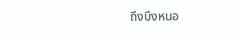ถึงบึงหนอ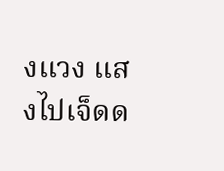งแวง แสงไปเจ็ดด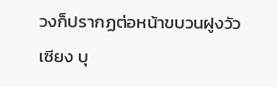วงก็ปรากฏต่อหน้าขบวนฝูงวัว
เซียง บุ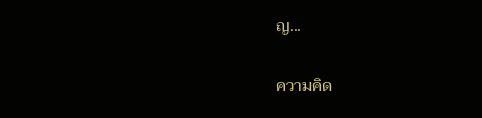ญ...

ความคิด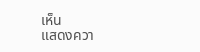เห็น
แสดงควา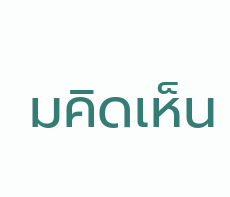มคิดเห็น